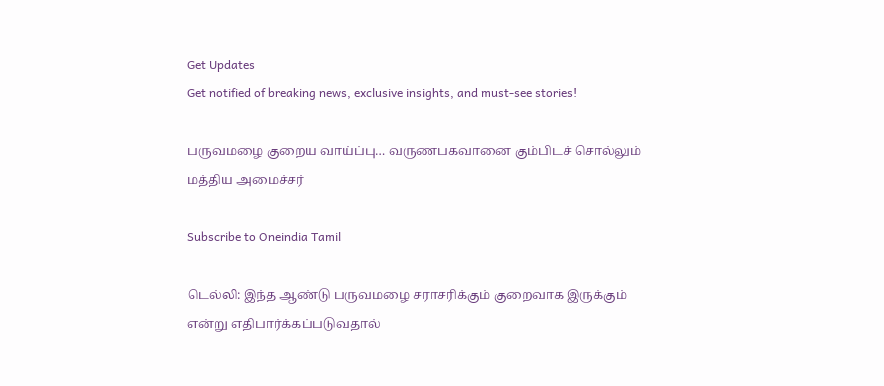Get Updates
Get notified of breaking news, exclusive insights, and must-see stories!

பருவமழை குறைய வாய்ப்பு… வருணபகவானை கும்பிடச் சொல்லும் மத்திய அமைச்சர்

Subscribe to Oneindia Tamil

டெல்லி: இந்த ஆண்டு பருவமழை சராசரிக்கும் குறைவாக இருக்கும் என்று எதிபார்க்கப்படுவதால்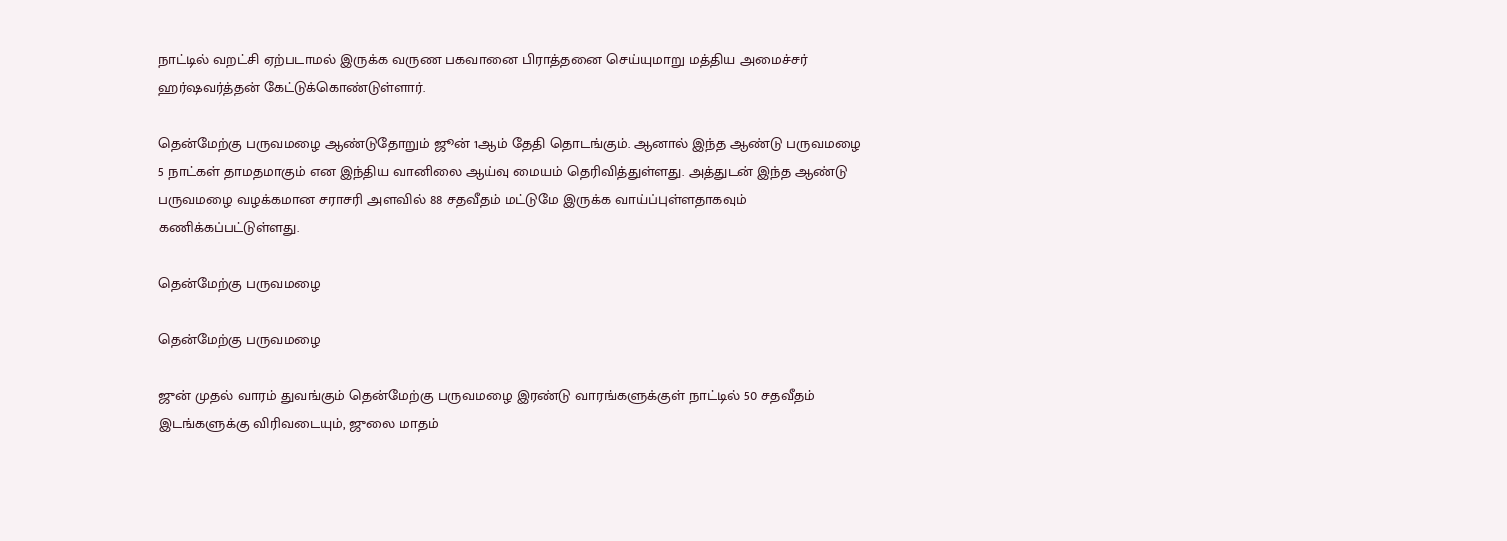நாட்டில் வறட்சி ஏற்படாமல் இருக்க வருண பகவானை பிராத்தனை செய்யுமாறு மத்திய அமைச்சர் ஹர்ஷவர்த்தன் கேட்டுக்கொண்டுள்ளார்.

தென்மேற்கு பருவமழை ஆண்டுதோறும் ஜூன் 1ஆம் தேதி தொடங்கும். ஆனால் இந்த ஆண்டு பருவமழை 5 நாட்கள் தாமதமாகும் என இந்திய வானிலை ஆய்வு மையம் தெரிவித்துள்ளது. அத்துடன் இந்த ஆண்டு பருவமழை வழக்கமான சராசரி அளவில் 88 சதவீதம் மட்டுமே இருக்க வாய்ப்புள்ளதாகவும் கணிக்கப்பட்டுள்ளது.

தென்மேற்கு பருவமழை

தென்மேற்கு பருவமழை

ஜுன் முதல் வாரம் துவங்கும் தென்மேற்கு பருவமழை இரண்டு வாரங்களுக்குள் நாட்டில் 50 சதவீதம் இடங்களுக்கு விரிவடையும், ஜுலை மாதம்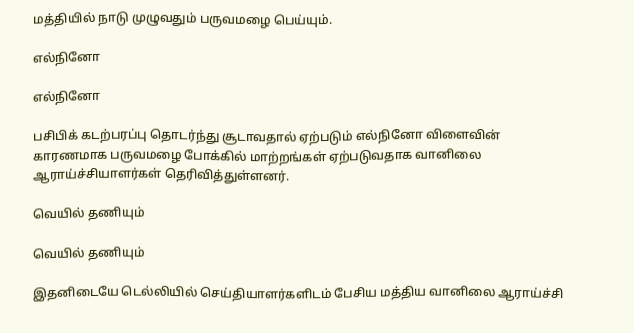மத்தியில் நாடு முழுவதும் பருவமழை பெய்யும்.

எல்நினோ

எல்நினோ

பசிபிக் கடற்பரப்பு தொடர்ந்து சூடாவதால் ஏற்படும் எல்நினோ விளைவின் காரணமாக பருவமழை போக்கில் மாற்றங்கள் ஏற்படுவதாக வானிலை ஆராய்ச்சியாளர்கள் தெரிவித்துள்ளனர்.

வெயில் தணியும்

வெயில் தணியும்

இதனிடையே டெல்லியில் செய்தியாளர்களிடம் பேசிய மத்திய வானிலை ஆராய்ச்சி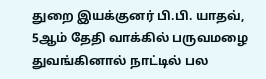துறை இயக்குனர் பி.பி. யாதவ், 5ஆம் தேதி வாக்கில் பருவமழை துவங்கினால் நாட்டில் பல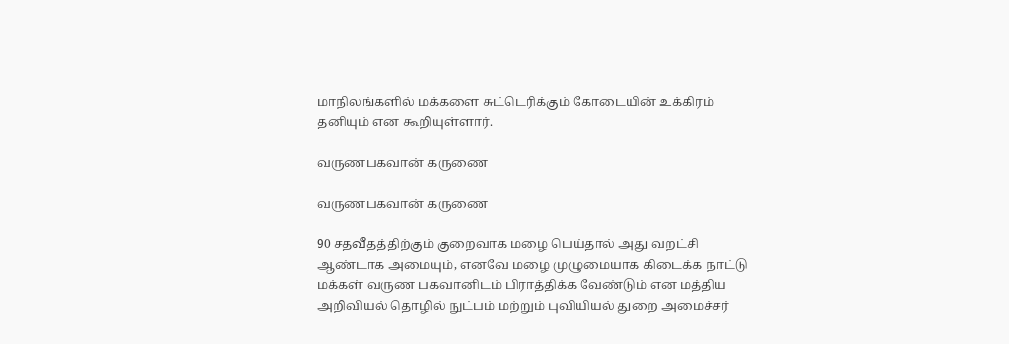மாநிலங்களில் மக்களை சுட்டெரிக்கும் கோடையின் உக்கிரம் தனியும் என கூறியுள்ளார்.

வருணபகவான் கருணை

வருணபகவான் கருணை

90 சதவீதத்திற்கும் குறைவாக மழை பெய்தால் அது வறட்சி ஆண்டாக அமையும், எனவே மழை முழுமையாக கிடைக்க நாட்டு மக்கள் வருண பகவானிடம் பிராத்திக்க வேண்டும் என மத்திய அறிவியல் தொழில் நுட்பம் மற்றும் புவியியல் துறை அமைச்சர்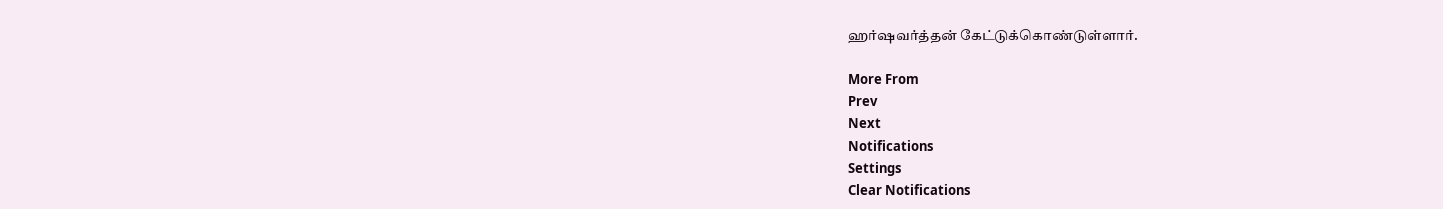ஹர்ஷவர்த்தன் கேட்டுக்கொண்டுள்ளார்.

More From
Prev
Next
Notifications
Settings
Clear Notifications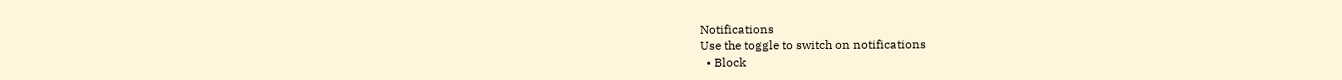Notifications
Use the toggle to switch on notifications
  • Block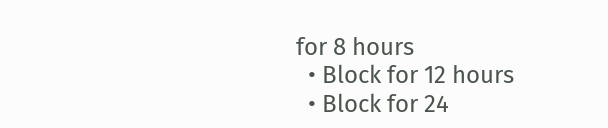for 8 hours
  • Block for 12 hours
  • Block for 24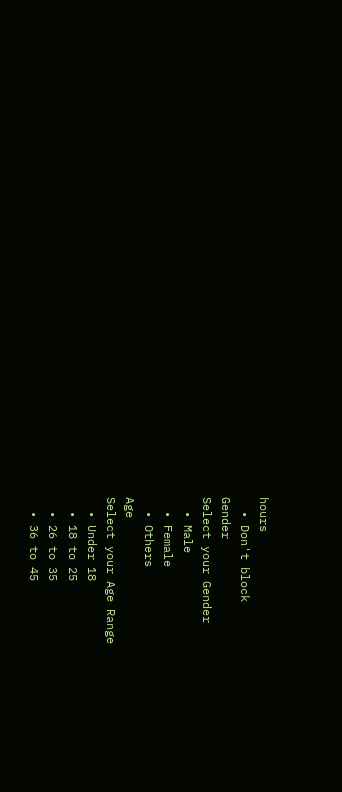hours
  • Don't block
Gender
Select your Gender
  • Male
  • Female
  • Others
Age
Select your Age Range
  • Under 18
  • 18 to 25
  • 26 to 35
  • 36 to 45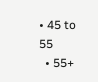• 45 to 55
  • 55+